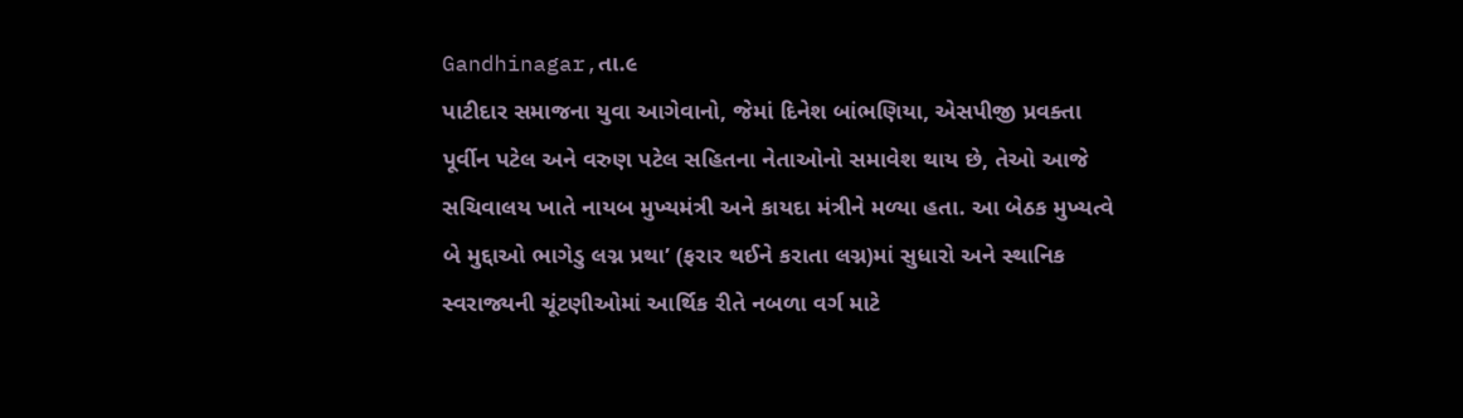Gandhinagar,તા.૯
પાટીદાર સમાજના યુવા આગેવાનો, જેમાં દિનેશ બાંભણિયા, એસપીજી પ્રવક્તા પૂર્વીન પટેલ અને વરુણ પટેલ સહિતના નેતાઓનો સમાવેશ થાય છે, તેઓ આજે સચિવાલય ખાતે નાયબ મુખ્યમંત્રી અને કાયદા મંત્રીને મળ્યા હતા. આ બેઠક મુખ્યત્વે બે મુદ્દાઓ ભાગેડુ લગ્ન પ્રથા’ (ફરાર થઈને કરાતા લગ્ન)માં સુધારો અને સ્થાનિક સ્વરાજ્યની ચૂંટણીઓમાં આર્થિક રીતે નબળા વર્ગ માટે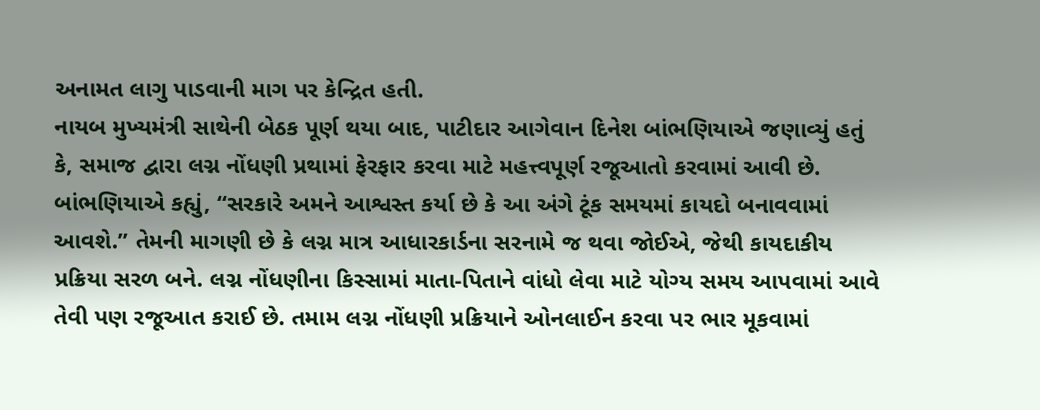અનામત લાગુ પાડવાની માગ પર કેન્દ્રિત હતી.
નાયબ મુખ્યમંત્રી સાથેની બેઠક પૂર્ણ થયા બાદ, પાટીદાર આગેવાન દિનેશ બાંભણિયાએ જણાવ્યું હતું કે, સમાજ દ્વારા લગ્ન નોંધણી પ્રથામાં ફેરફાર કરવા માટે મહત્ત્વપૂર્ણ રજૂઆતો કરવામાં આવી છે. બાંભણિયાએ કહ્યું, “સરકારે અમને આશ્વસ્ત કર્યા છે કે આ અંગે ટૂંક સમયમાં કાયદો બનાવવામાં આવશે.” તેમની માગણી છે કે લગ્ન માત્ર આધારકાર્ડના સરનામે જ થવા જોઈએ, જેથી કાયદાકીય પ્રક્રિયા સરળ બને. લગ્ન નોંધણીના કિસ્સામાં માતા-પિતાને વાંધો લેવા માટે યોગ્ય સમય આપવામાં આવે તેવી પણ રજૂઆત કરાઈ છે. તમામ લગ્ન નોંધણી પ્રક્રિયાને ઓનલાઈન કરવા પર ભાર મૂકવામાં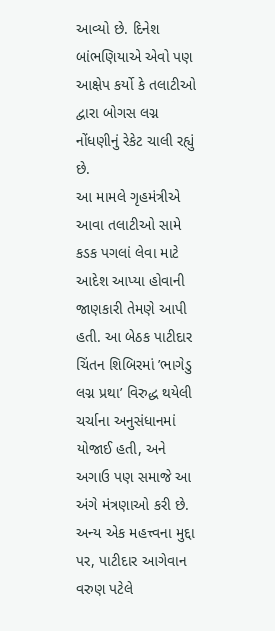આવ્યો છે. દિનેશ બાંભણિયાએ એવો પણ આક્ષેપ કર્યો કે તલાટીઓ દ્વારા બોગસ લગ્ન નોંધણીનું રેકેટ ચાલી રહ્યું છે.
આ મામલે ગૃહમંત્રીએ આવા તલાટીઓ સામે કડક પગલાં લેવા માટે આદેશ આપ્યા હોવાની જાણકારી તેમણે આપી હતી. આ બેઠક પાટીદાર ચિંતન શિબિરમાં ’ભાગેડુ લગ્ન પ્રથા’ વિરુદ્ધ થયેલી ચર્ચાના અનુસંધાનમાં યોજાઈ હતી, અને અગાઉ પણ સમાજે આ અંગે મંત્રણાઓ કરી છે.
અન્ય એક મહત્ત્વના મુદ્દા પર, પાટીદાર આગેવાન વરુણ પટેલે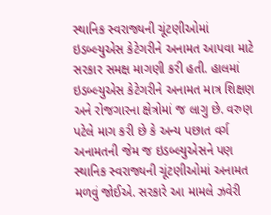સ્થાનિક સ્વરાજ્યની ચૂંટણીઓમાં ઇડબ્લ્યુએસ કેટેગરીને અનામત આપવા માટે સરકાર સમક્ષ માગણી કરી હતી. હાલમાં ઇડબ્લ્યુએસ કેટેગરીને અનામત માત્ર શિક્ષણ અને રોજગારના ક્ષેત્રોમાં જ લાગુ છે. વરુણ પટેલે માગ કરી છે કે અન્ય પછાત વર્ગ અનામતની જેમ જ ઇડબ્લ્યુએસને પણ સ્થાનિક સ્વરાજ્યની ચૂંટણીઓમાં અનામત મળવું જોઈએ. સરકારે આ મામલે ઝવેરી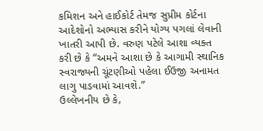કમિશન અને હાઈકોર્ટ તેમજ સુપ્રીમ કોર્ટના આદેશોનો અભ્યાસ કરીને યોગ્ય પગલાં લેવાની ખાતરી આપી છે. વરુણ પટેલે આશા વ્યક્ત કરી છે કે “અમને આશા છે કે આગામી સ્થાનિક સ્વરાજ્યની ચૂંટણીઓ પહેલા ઈઉજી અનામત લાગુ પાડવામાં આવશે.”
ઉલ્લેખનીય છે કે,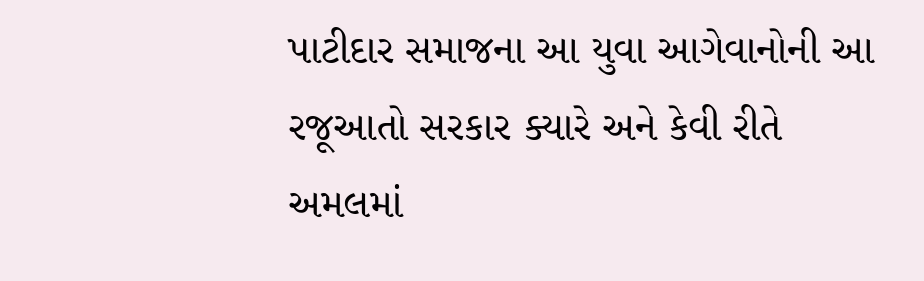પાટીદાર સમાજના આ યુવા આગેવાનોની આ રજૂઆતો સરકાર ક્યારે અને કેવી રીતે અમલમાં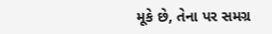મૂકે છે, તેના પર સમગ્ર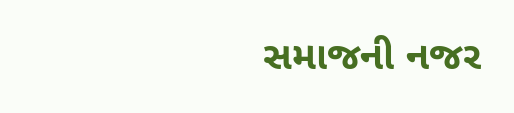સમાજની નજર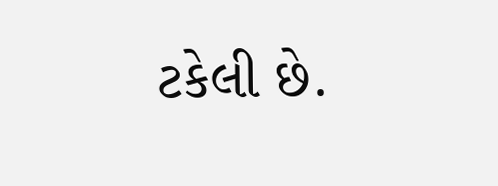ટકેલી છે.